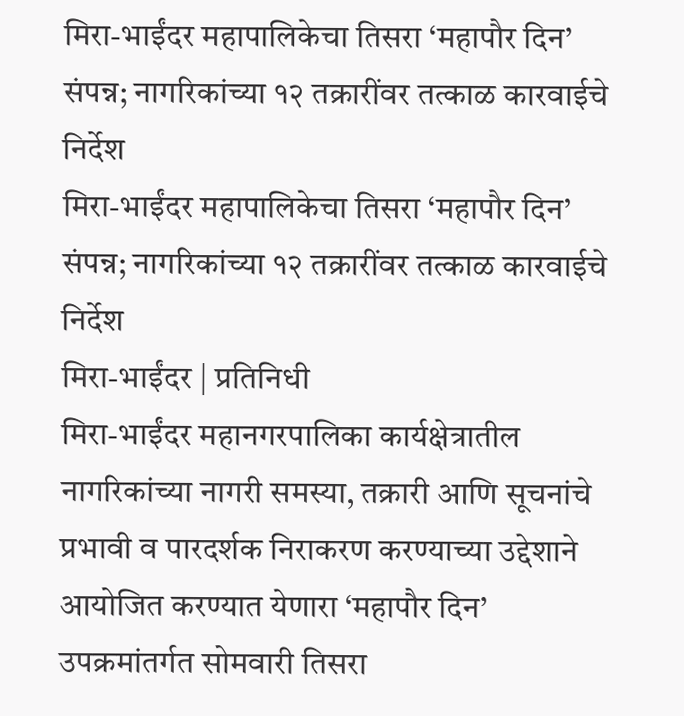मिरा-भाईंदर महापालिकेचा तिसरा ‘महापौर दिन’ संपन्न; नागरिकांच्या १२ तक्रारींवर तत्काळ कारवाईचे निर्देश
मिरा-भाईंदर महापालिकेचा तिसरा ‘महापौर दिन’ संपन्न; नागरिकांच्या १२ तक्रारींवर तत्काळ कारवाईचे निर्देश
मिरा-भाईंदर | प्रतिनिधी
मिरा-भाईंदर महानगरपालिका कार्यक्षेत्रातील नागरिकांच्या नागरी समस्या, तक्रारी आणि सूचनांचे प्रभावी व पारदर्शक निराकरण करण्याच्या उद्देशाने आयोजित करण्यात येणारा ‘महापौर दिन’ उपक्रमांतर्गत सोमवारी तिसरा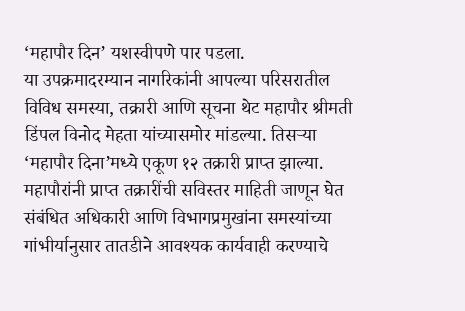‘महापौर दिन’ यशस्वीपणे पार पडला.
या उपक्रमादरम्यान नागरिकांनी आपल्या परिसरातील विविध समस्या, तक्रारी आणि सूचना थेट महापौर श्रीमती डिंपल विनोद मेहता यांच्यासमोर मांडल्या. तिसऱ्या ‘महापौर दिना’मध्ये एकूण १२ तक्रारी प्राप्त झाल्या.
महापौरांनी प्राप्त तक्रारींची सविस्तर माहिती जाणून घेत संबंधित अधिकारी आणि विभागप्रमुखांना समस्यांच्या गांभीर्यानुसार तातडीने आवश्यक कार्यवाही करण्याचे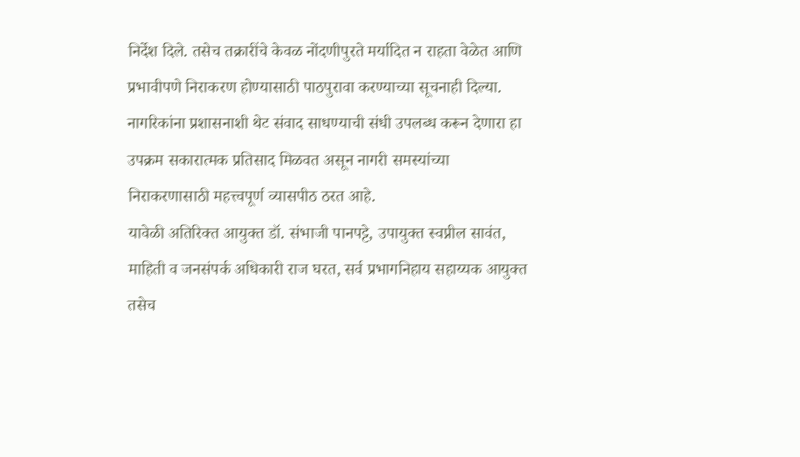निर्देश दिले. तसेच तक्रारींचे केवळ नोंदणीपुरते मर्यादित न राहता वेळेत आणि प्रभावीपणे निराकरण होण्यासाठी पाठपुरावा करण्याच्या सूचनाही दिल्या.
नागरिकांना प्रशासनाशी थेट संवाद साधण्याची संधी उपलब्ध करून देणारा हा उपक्रम सकारात्मक प्रतिसाद मिळवत असून नागरी समस्यांच्या निराकरणासाठी महत्त्वपूर्ण व्यासपीठ ठरत आहे.
यावेळी अतिरिक्त आयुक्त डॉ. संभाजी पानपट्टे, उपायुक्त स्वप्नील सावंत, माहिती व जनसंपर्क अधिकारी राज घरत, सर्व प्रभागनिहाय सहाय्यक आयुक्त तसेच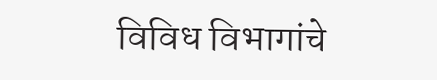विविध विभागांचे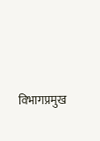विभागप्रमुख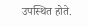उपस्थित होते.